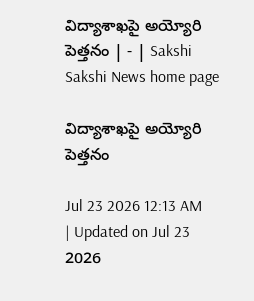విద్యాశాఖపై అయ్యోరి పెత్తనం | - | Sakshi
Sakshi News home page

విద్యాశాఖపై అయ్యోరి పెత్తనం

Jul 23 2026 12:13 AM | Updated on Jul 23 2026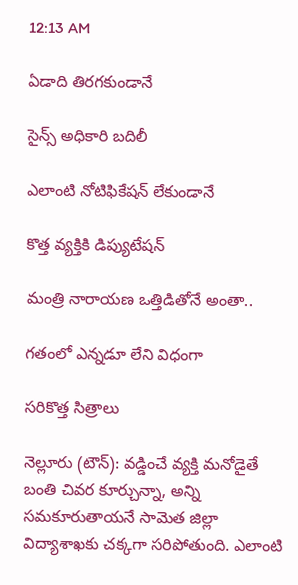12:13 AM

ఏడాది తిరగకుండానే

సైన్స్‌ అధికారి బదిలీ

ఎలాంటి నోటిఫికేషన్‌ లేకుండానే

కొత్త వ్యక్తికి డిప్యుటేషన్‌

మంత్రి నారాయణ ఒత్తిడితోనే అంతా..

గతంలో ఎన్నడూ లేని విధంగా

సరికొత్త సిత్రాలు

నెల్లూరు (టౌన్‌): వడ్డించే వ్యక్తి మనోడైతే బంతి చివర కూర్చున్నా, అన్ని సమకూరుతాయనే సామెత జిల్లా విద్యాశాఖకు చక్కగా సరిపోతుంది. ఎలాంటి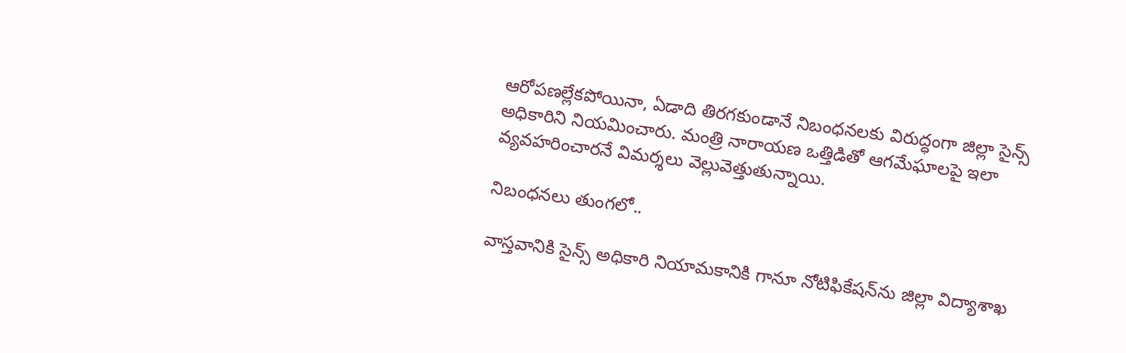ఆరోపణల్లేకపోయినా, ఏడాది తిరగకుండానే నిబంధనలకు విరుద్ధంగా జిల్లా సైన్స్‌ అధికారిని నియమించారు. మంత్రి నారాయణ ఒత్తిడితో ఆగమేఘాలపై ఇలా వ్యవహరించారనే విమర్శలు వెల్లువెత్తుతున్నాయి.

నిబంధనలు తుంగలో..

వాస్తవానికి సైన్స్‌ అధికారి నియామకానికి గానూ నోటిఫికేషన్‌ను జిల్లా విద్యాశాఖ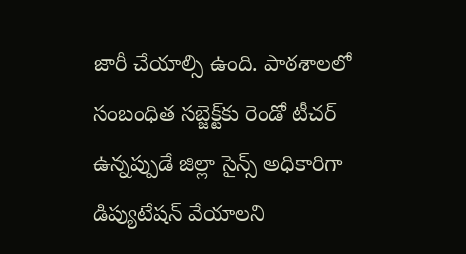జారీ చేయాల్సి ఉంది. పాఠశాలలో సంబంధిత సబ్జెక్ట్‌కు రెండో టీచర్‌ ఉన్నప్పుడే జిల్లా సైన్స్‌ అధికారిగా డిప్యుటేషన్‌ వేయాలని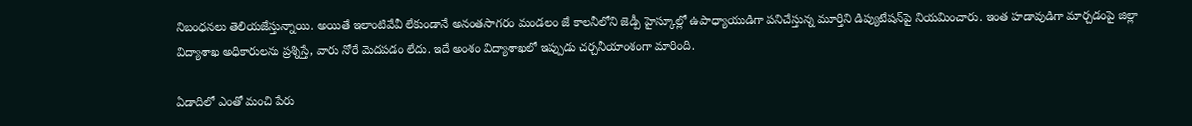నిబంధనలు తెలియజేస్తున్నాయి. అయితే ఇలాంటివేవీ లేకుండానే అనంతసాగరం మండలం జే కాలనీలోని జెడ్పీ హైస్కూల్లో ఉపాధ్యాయుడిగా పనిచేస్తున్న మూర్తిని డిప్యుటేషన్‌పై నియమించారు. ఇంత హడావుడిగా మార్చడంపై జిల్లా విద్యాశాఖ అధికారులను ప్రశ్నిస్తే, వారు నోరే మెదపడం లేదు. ఇదే అంశం విద్యాశాఖలో ఇప్పుడు చర్చనీయాంశంగా మారింది.

ఏడాదిలో ఎంతో మంచి పేరు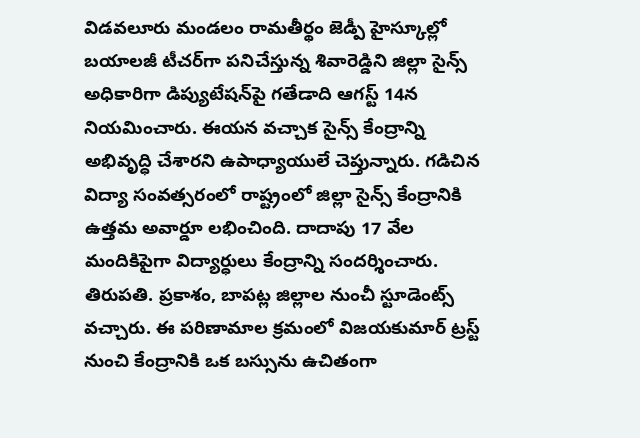విడవలూరు మండలం రామతీర్థం జెడ్పీ హైస్కూల్లో బయాలజీ టీచర్‌గా పనిచేస్తున్న శివారెడ్డిని జిల్లా సైన్స్‌ అధికారిగా డిప్యుటేషన్‌పై గతేడాది ఆగస్ట్‌ 14న నియమించారు. ఈయన వచ్చాక సైన్స్‌ కేంద్రాన్ని అభివృద్ధి చేశారని ఉపాధ్యాయులే చెప్తున్నారు. గడిచిన విద్యా సంవత్సరంలో రాష్ట్రంలో జిల్లా సైన్స్‌ కేంద్రానికి ఉత్తమ అవార్డూ లభించింది. దాదాపు 17 వేల మందికిపైగా విద్యార్ధులు కేంద్రాన్ని సందర్శించారు. తిరుపతి. ప్రకాశం, బాపట్ల జిల్లాల నుంచీ స్టూడెంట్స్‌ వచ్చారు. ఈ పరిణామాల క్రమంలో విజయకుమార్‌ ట్రస్ట్‌ నుంచి కేంద్రానికి ఒక బస్సును ఉచితంగా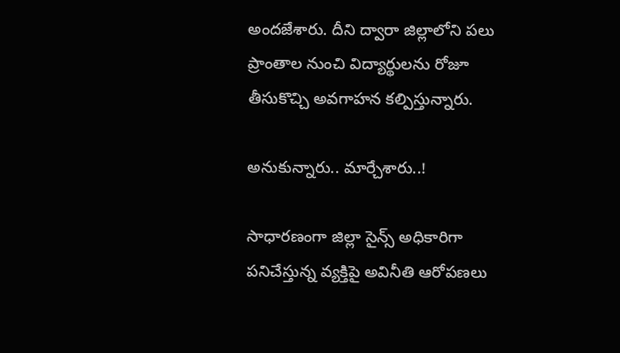అందజేశారు. దీని ద్వారా జిల్లాలోని పలు ప్రాంతాల నుంచి విద్యార్థులను రోజూ తీసుకొచ్చి అవగాహన కల్పిస్తున్నారు.

అనుకున్నారు.. మార్చేశారు..!

సాధారణంగా జిల్లా సైన్స్‌ అధికారిగా పనిచేస్తున్న వ్యక్తిపై అవినీతి ఆరోపణలు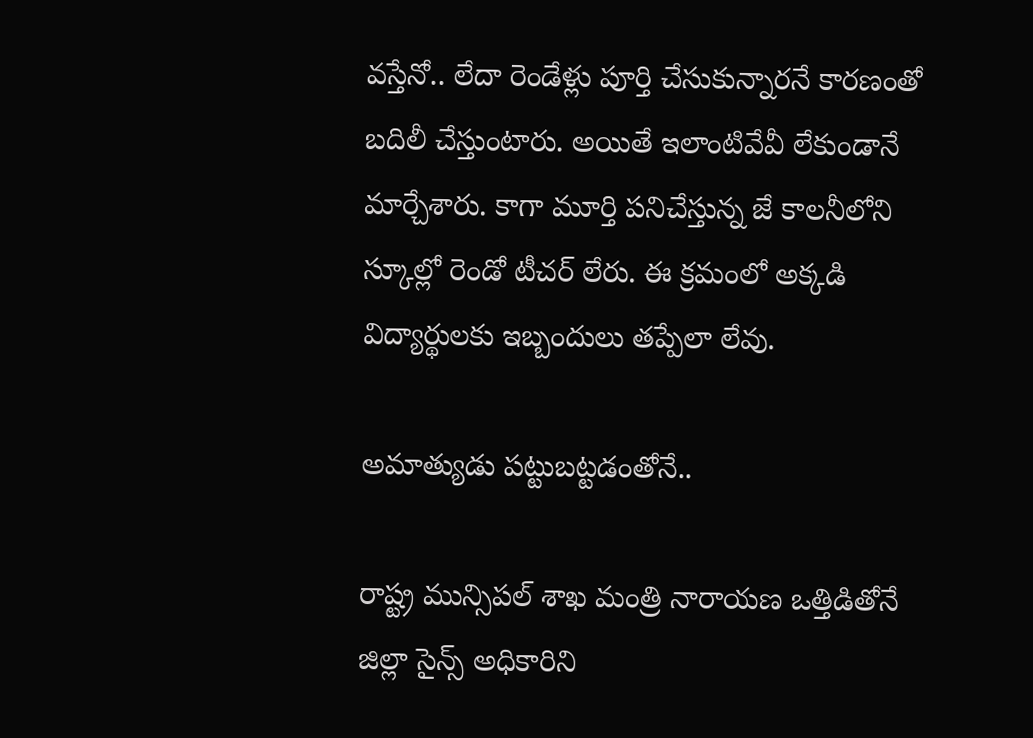వస్తేనో.. లేదా రెండేళ్లు పూర్తి చేసుకున్నారనే కారణంతో బదిలీ చేస్తుంటారు. అయితే ఇలాంటివేవీ లేకుండానే మార్చేశారు. కాగా మూర్తి పనిచేస్తున్న జే కాలనీలోని స్కూల్లో రెండో టీచర్‌ లేరు. ఈ క్రమంలో అక్కడి విద్యార్థులకు ఇబ్బందులు తప్పేలా లేవు.

అమాత్యుడు పట్టుబట్టడంతోనే..

రాష్ట్ర మున్సిపల్‌ శాఖ మంత్రి నారాయణ ఒత్తిడితోనే జిల్లా సైన్స్‌ అధికారిని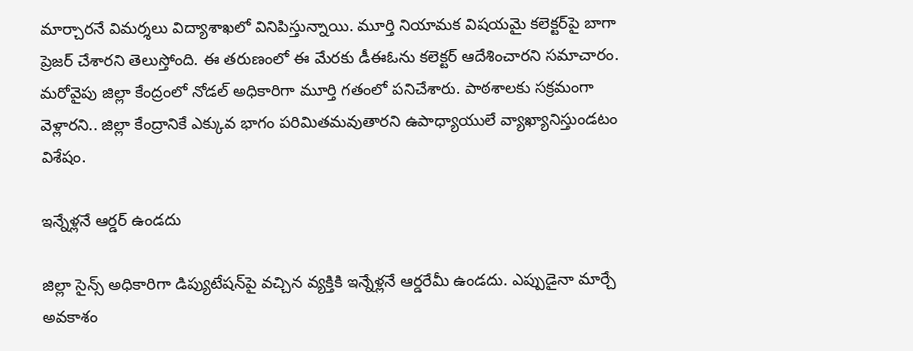మార్చారనే విమర్శలు విద్యాశాఖలో వినిపిస్తున్నాయి. మూర్తి నియామక విషయమై కలెక్టర్‌పై బాగా ప్రెజర్‌ చేశారని తెలుస్తోంది. ఈ తరుణంలో ఈ మేరకు డీఈఓను కలెక్టర్‌ ఆదేశించారని సమాచారం. మరోవైపు జిల్లా కేంద్రంలో నోడల్‌ అధికారిగా మూర్తి గతంలో పనిచేశారు. పాఠశాలకు సక్రమంగా వెళ్లారని.. జిల్లా కేంద్రానికే ఎక్కువ భాగం పరిమితమవుతారని ఉపాధ్యాయులే వ్యాఖ్యానిస్తుండటం విశేషం.

ఇన్నేళ్లనే ఆర్డర్‌ ఉండదు

జిల్లా సైన్స్‌ అధికారిగా డిప్యుటేషన్‌పై వచ్చిన వ్యక్తికి ఇన్నేళ్లనే ఆర్డరేమీ ఉండదు. ఎప్పుడైనా మార్చే అవకాశం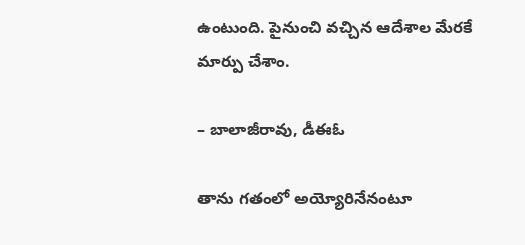ఉంటుంది. పైనుంచి వచ్చిన ఆదేశాల మేరకే మార్పు చేశాం.

– బాలాజీరావు, డీఈఓ

తాను గతంలో అయ్యోరినేనంటూ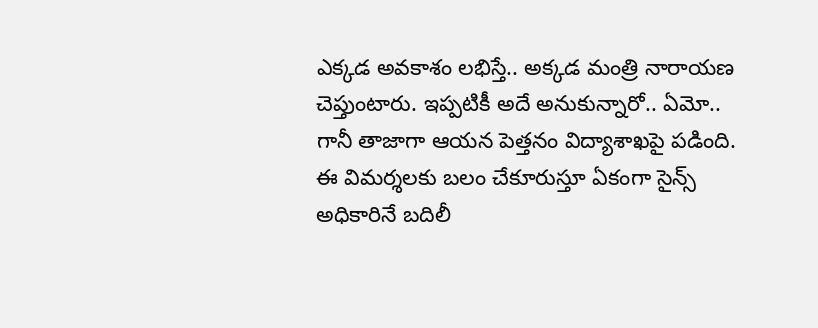ఎక్కడ అవకాశం లభిస్తే.. అక్కడ మంత్రి నారాయణ చెప్తుంటారు. ఇప్పటికీ అదే అనుకున్నారో.. ఏమో.. గానీ తాజాగా ఆయన పెత్తనం విద్యాశాఖపై పడింది. ఈ విమర్శలకు బలం చేకూరుస్తూ ఏకంగా సైన్స్‌ అధికారినే బదిలీ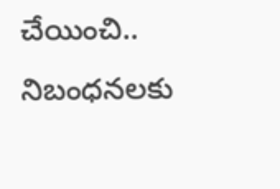చేయించి.. నిబంధనలకు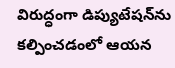విరుద్ధంగా డిప్యుటేషన్‌ను కల్పించడంలో ఆయన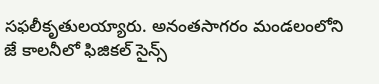సఫలీకృతులయ్యారు. అనంతసాగరం మండలంలోని జే కాలనీలో ఫిజికల్‌ సైన్స్‌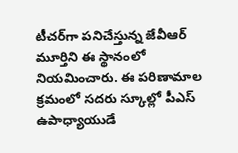టీచర్‌గా పనిచేస్తున్న జేవీఆర్‌ మూర్తిని ఈ స్థానంలో నియమించారు. ఈ పరిణామాల క్రమంలో సదరు స్కూల్లో పీఎస్‌ ఉపాధ్యాయుడే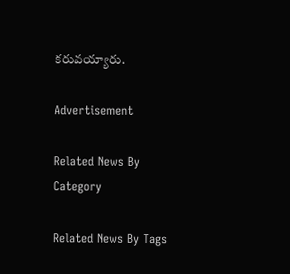కరువయ్యారు.

Advertisement

Related News By Category

Related News By Tags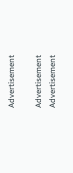Advertisement

Advertisement
Advertisement